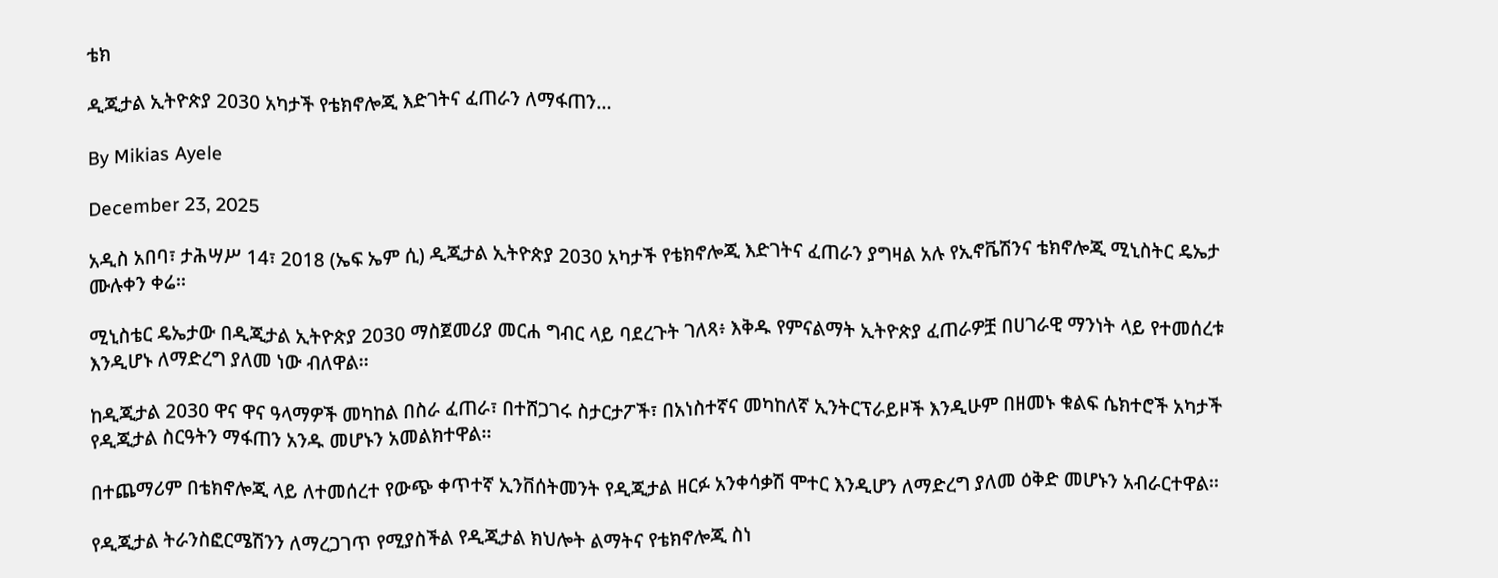ቴክ

ዲጂታል ኢትዮጵያ 2030 አካታች የቴክኖሎጂ እድገትና ፈጠራን ለማፋጠን…

By Mikias Ayele

December 23, 2025

አዲስ አበባ፣ ታሕሣሥ 14፣ 2018 (ኤፍ ኤም ሲ) ዲጂታል ኢትዮጵያ 2030 አካታች የቴክኖሎጂ እድገትና ፈጠራን ያግዛል አሉ የኢኖቬሽንና ቴክኖሎጂ ሚኒስትር ዴኤታ ሙሉቀን ቀሬ፡፡

ሚኒስቴር ዴኤታው በዲጂታል ኢትዮጵያ 2030 ማስጀመሪያ መርሐ ግብር ላይ ባደረጉት ገለጻ፥ እቅዱ የምናልማት ኢትዮጵያ ፈጠራዎቿ በሀገራዊ ማንነት ላይ የተመሰረቱ እንዲሆኑ ለማድረግ ያለመ ነው ብለዋል፡፡

ከዲጂታል 2030 ዋና ዋና ዓላማዎች መካከል በስራ ፈጠራ፣ በተሸጋገሩ ስታርታፖች፣ በአነስተኛና መካከለኛ ኢንትርፕራይዞች እንዲሁም በዘመኑ ቁልፍ ሴክተሮች አካታች የዲጂታል ስርዓትን ማፋጠን አንዱ መሆኑን አመልክተዋል፡፡

በተጨማሪም በቴክኖሎጂ ላይ ለተመሰረተ የውጭ ቀጥተኛ ኢንቨሰትመንት የዲጂታል ዘርፉ አንቀሳቃሽ ሞተር እንዲሆን ለማድረግ ያለመ ዕቅድ መሆኑን አብራርተዋል፡፡

የዲጂታል ትራንስፎርሜሽንን ለማረጋገጥ የሚያስችል የዲጂታል ክህሎት ልማትና የቴክኖሎጂ ስነ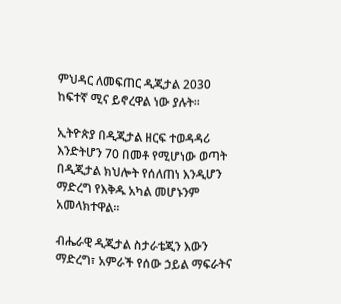ምህዳር ለመፍጠር ዲጂታል 2030 ከፍተኛ ሚና ይኖረዋል ነው ያሉት፡፡

ኢትዮጵያ በዲጂታል ዘርፍ ተወዳዳሪ እንድትሆን 70 በመቶ የሚሆነው ወጣት በዲጂታል ክህሎት የሰለጠነ እንዲሆን ማድረግ የእቅዱ አካል መሆኑንም አመላክተዋል፡፡

ብሔራዊ ዲጂታል ስታራቴጂን እውን ማድረግ፣ አምራች የሰው ኃይል ማፍራትና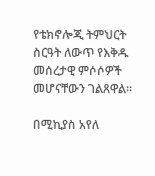የቴክኖሎጂ ትምህርት ስርዓት ለውጥ የእቅዱ መሰረታዊ ምሶሶዎች መሆናቸውን ገልጸዋል፡፡

በሚኪያስ አየለ